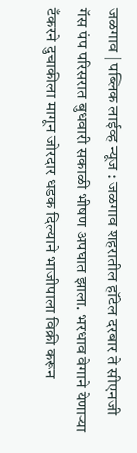जळगाव | पब्लिक लाईव्ह न्यूज : जळगाव शहरातील हॉटेल दरबार ते सीएनजी गॅस पंप परिसरात बुधवारी सकाळी भीषण अपघात झाला. भरधाव वेगाने येणाऱ्या टँकरने दुचाकीला मागून जोरदार धडक दिल्याने भाजीपाला विक्री करून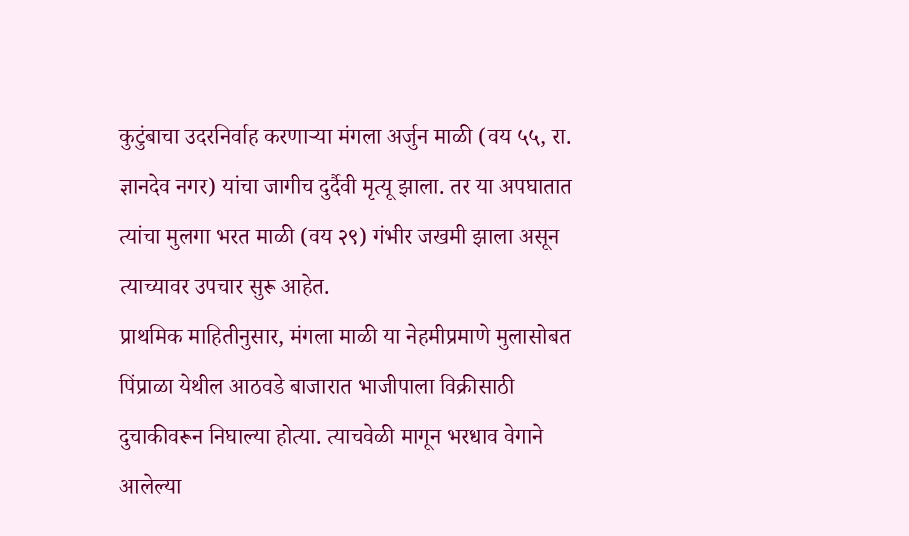कुटुंबाचा उदरनिर्वाह करणाऱ्या मंगला अर्जुन माळी (वय ५५, रा. ज्ञानदेव नगर) यांचा जागीच दुर्दैवी मृत्यू झाला. तर या अपघातात त्यांचा मुलगा भरत माळी (वय २९) गंभीर जखमी झाला असून त्याच्यावर उपचार सुरू आहेत.
प्राथमिक माहितीनुसार, मंगला माळी या नेहमीप्रमाणे मुलासोबत पिंप्राळा येथील आठवडे बाजारात भाजीपाला विक्रीसाठी दुचाकीवरून निघाल्या होत्या. त्याचवेळी मागून भरधाव वेगाने आलेल्या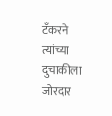टँकरने त्यांच्या दुचाकीला जोरदार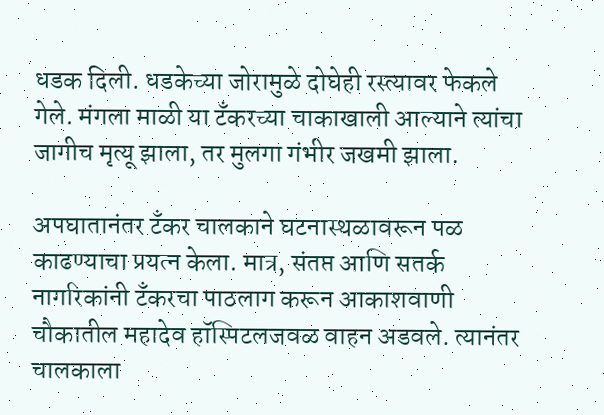धडक दिली. धडकेच्या जोरामुळे दोघेही रस्त्यावर फेकले गेले. मंगला माळी या टँकरच्या चाकाखाली आल्याने त्यांचा जागीच मृत्यू झाला, तर मुलगा गंभीर जखमी झाला.

अपघातानंतर टँकर चालकाने घटनास्थळावरून पळ काढण्याचा प्रयत्न केला. मात्र, संतप्त आणि सतर्क नागरिकांनी टँकरचा पाठलाग करून आकाशवाणी चौकातील महादेव हॉस्पिटलजवळ वाहन अडवले. त्यानंतर चालकाला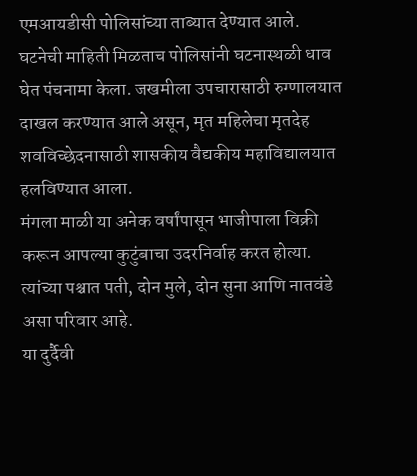एमआयडीसी पोलिसांच्या ताब्यात देण्यात आले.
घटनेची माहिती मिळताच पोलिसांनी घटनास्थळी धाव घेत पंचनामा केला. जखमीला उपचारासाठी रुग्णालयात दाखल करण्यात आले असून, मृत महिलेचा मृतदेह शवविच्छेदनासाठी शासकीय वैद्यकीय महाविद्यालयात हलविण्यात आला.
मंगला माळी या अनेक वर्षांपासून भाजीपाला विक्री करून आपल्या कुटुंबाचा उदरनिर्वाह करत होत्या. त्यांच्या पश्चात पती, दोन मुले, दोन सुना आणि नातवंडे असा परिवार आहे.
या दुर्दैवी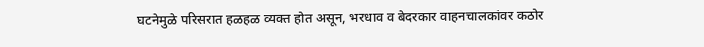घटनेमुळे परिसरात हळहळ व्यक्त होत असून, भरधाव व बेदरकार वाहनचालकांवर कठोर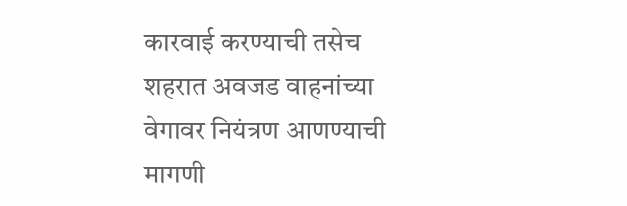कारवाई करण्याची तसेच शहरात अवजड वाहनांच्या वेगावर नियंत्रण आणण्याची मागणी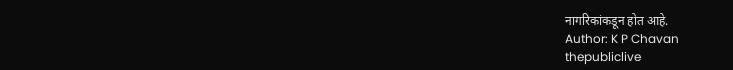नागरिकांकडून होत आहे.
Author: K P Chavan
thepubliclive